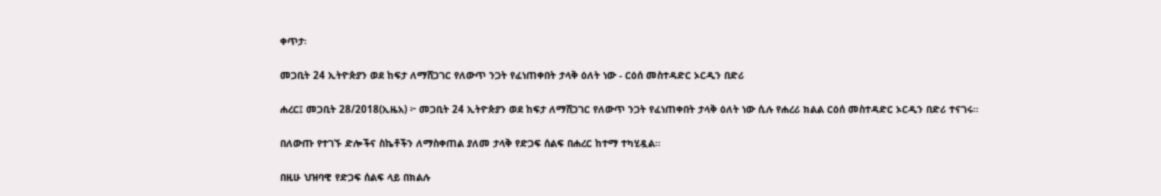ቀጥታ፡

መጋቢት 24 ኢትዮጵያን ወደ ከፍታ ለማሸጋገር የለውጥ ንጋት የፈነጠቀበት ታላቅ ዕለት ነው - ርዕሰ መስተዳድር ኦርዲን በድሪ

ሐረር፤ መጋቢት 28/2018(ኢዜአ) ፦ መጋቢት 24 ኢትዮጵያን ወደ ከፍታ ለማሸጋገር የለውጥ ንጋት የፈነጠቀበት ታላቅ ዕለት ነው ሲሉ የሐረሪ ክልል ርዕሰ መስተዳድር ኦርዲን በድሪ ተናገሩ።

በለውጡ የተገኙ ድሎችና ስኬቶችን ለማስቀጠል ያለመ ታላቅ የድጋፍ ሰልፍ በሐረር ከተማ ተካሂዷል።

በዚሁ ህዝባዊ የድጋፍ ሰልፍ ላይ በክልሉ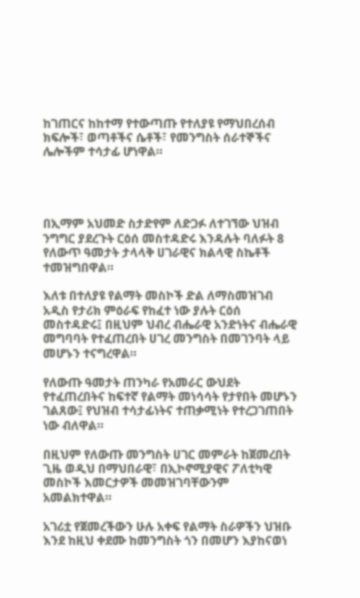ከገጠርና ከከተማ የተውጣጡ የተለያዩ የማህበረሰብ ክፍሎች፣ ወጣቶችና ሴቶች፣ የመንግስት ሰራተኞችና ሌሎችም ተሳታፊ ሆነዋል።




በኢማም አህመድ ስታድየም ለድጋፉ ለተገኘው ህዝብ ንግግር ያደረጉት ርዕሰ መስተዳድሩ እንዳሉት ባለፉት 8 የለውጥ ዓመታት ታላላቅ ሀገራዊና ክልላዊ ስኬቶች ተመዝግበዋል።

እለቱ በተለያዩ የልማት መስኮች ድል ለማስመዝገብ አዲስ የታሪክ ምዕራፍ የከፈተ ነው ያሉት ርዕሰ መስተዳድሩ፤ በዚህም ህብረ ብሔራዊ አንድነትና ብሔራዊ መግባባት የተፈጠረበት ሀገረ መንግስት በመገንባት ላይ መሆኑን ተናግረዋል።

የለውጡ ዓመታት ጠንካራ የአመራር ውህደት የተፈጠረበትና ከፍተኛ የልማት መነሳሳት የታየበት መሆኑን ገልጸው፤ የህዝብ ተሳታፊነትና ተጠቃሚነት የተረጋገጠበት ነው ብለዋል።

በዚህም የለውጡ መንግስት ሀገር መምራት ከጀመረበት ጊዜ ወዲህ በማህበራዊ፣ በኢኮኖሚያዊና ፖለቲካዊ መስኮች እመርታዎች መመዝገባቸውንም አመልክተዋል።

አገሪቷ የጀመረችውን ሁሉ አቀፍ የልማት ስራዎችን ህዝቡ እንደ ከዚህ ቀደሙ ከመንግስት ጎን በመሆን እያከናወነ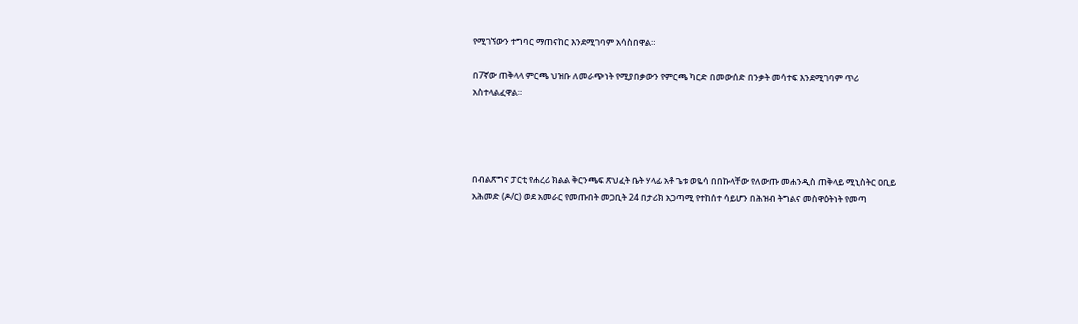የሚገኘውን ተግባር ማጠናከር እንደሚገባም አሳስበዋል።

በ7ኛው ጠቅላላ ምርጫ ህዝቡ ለመራጭነት የሚያበቃውን የምርጫ ካርድ በመውሰድ በንቃት መሳተፍ እንደሚገባም ጥሪ አስተላልፈዋል።




በብልጽግና ፓርቲ የሐረሪ ክልል ቅርንጫፍ ጽህፈት ቤት ሃላፊ አቶ ጌቱ ወዬሳ በበኩላቸው የለውጡ መሐንዲስ ጠቅላይ ሚኒስትር ዐቢይ አሕመድ (ዶ/ር) ወደ አመራር የመጡበት መጋቢት 24 በታሪክ አጋጣሚ የተከሰተ ሳይሆን በሕዝብ ትግልና መስዋዕትነት የመጣ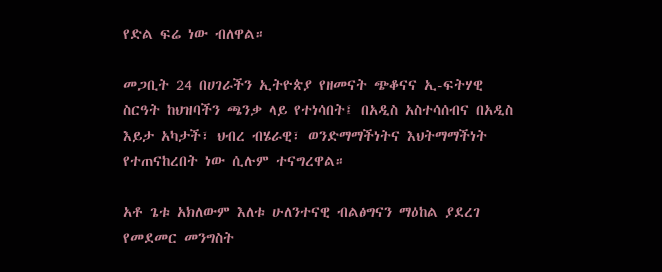የድል ፍሬ ነው ብለዋል።

መጋቢት 24 በሀገራችን ኢትዮጵያ የዘመናት ጭቆናና ኢ-ፍትሃዊ ስርዓት ከህዝባችን ጫንቃ ላይ የተነሳበት፤ በአዲስ አስተሳሰብና በአዲስ እይታ አካታች፣ ህብረ ብሄራዊ፣ ወንድማማችነትና እህትማማችነት የተጠናከረበት ነው ሲሉም ተናግረዋል።

አቶ ጌቱ አክለውም እለቱ ሁለንተናዊ ብልፅግናን ማዕከል ያደረገ የመደመር መንግስት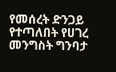የመሰረት ድንጋይ የተጣለበት የሀገረ መንግስት ግንባታ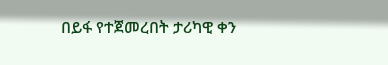በይፋ የተጀመረበት ታሪካዊ ቀን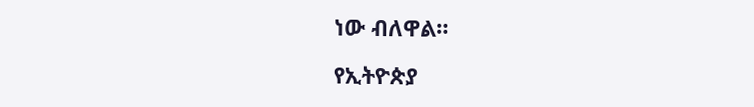ነው ብለዋል።

የኢትዮጵያ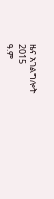ዜና አገልግሎት
2015
ዓ.ም